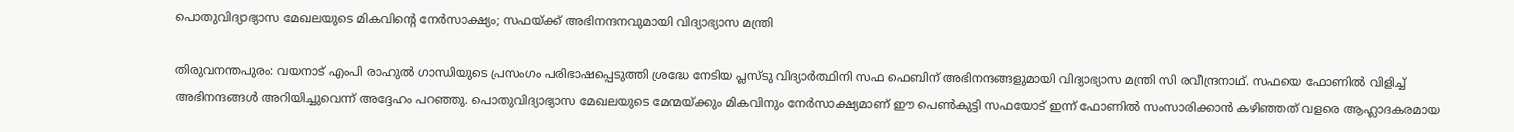പൊതുവിദ്യാഭ്യാസ മേഖലയുടെ മികവിന്റെ നേര്‍സാക്ഷ്യം; സഫയ്ക്ക് അഭിനന്ദനവുമായി വിദ്യാഭ്യാസ മന്ത്രി

തിരുവനന്തപുരം: വയനാട് എംപി രാഹുല്‍ ഗാന്ധിയുടെ പ്രസംഗം പരിഭാഷപ്പെടുത്തി ശ്രദ്ധേ നേടിയ പ്ലസ്ടു വിദ്യാര്‍ത്ഥിനി സഫ ഫെബിന് അഭിനന്ദങ്ങളുമായി വിദ്യാഭ്യാസ മന്ത്രി സി രവീന്ദ്രനാഥ്. സഫയെ ഫോണില്‍ വിളിച്ച്‌ അഭിനന്ദങ്ങള്‍ അറിയിച്ചുവെന്ന് അദ്ദേഹം പറഞ്ഞു. പൊതുവിദ്യാഭ്യാസ മേഖലയുടെ മേന്മയ്ക്കും മികവിനും നേര്‍സാക്ഷ്യമാണ് ഈ പെണ്‍കുട്ടി സഫയോട് ഇന്ന് ഫോണില്‍ സംസാരിക്കാന്‍ കഴിഞ്ഞത് വളരെ ആഹ്ലാദകരമായ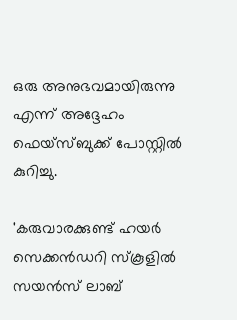ഒരു അനുഭവമായിരുന്നു എന്ന് അദ്ദേഹം ഫെയ്‌സ്ബുക്ക് പോസ്റ്റില്‍ കുറിച്ചു.

'കരുവാരക്കുണ്ട് ഹയര്‍ സെക്കന്‍ഡറി സ്‌കൂളില്‍ സയന്‍സ് ലാബ്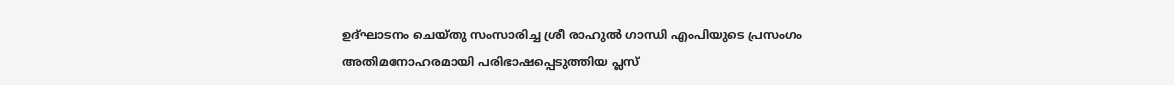ഉദ്ഘാടനം ചെയ്തു സംസാരിച്ച ശ്രീ രാഹുല്‍ ഗാന്ധി എംപിയുടെ പ്രസംഗം അതിമനോഹരമായി പരിഭാഷപ്പെടുത്തിയ പ്ലസ്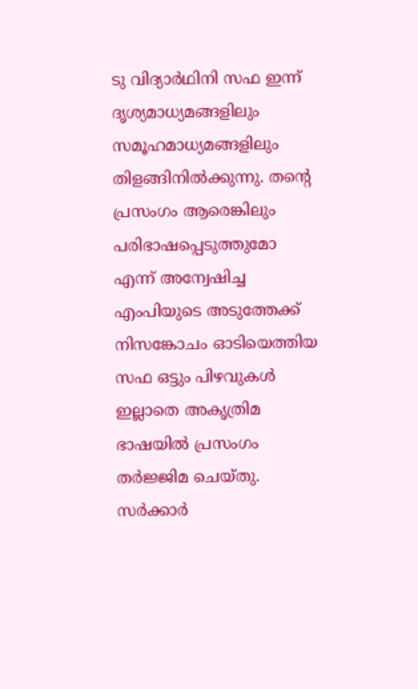ടു വിദ്യാര്‍ഥിനി സഫ ഇന്ന് ദൃശ്യമാധ്യമങ്ങളിലും സമൂഹമാധ്യമങ്ങളിലും തിളങ്ങിനില്‍ക്കുന്നു. തന്റെ പ്രസംഗം ആരെങ്കിലും പരിഭാഷപ്പെടുത്തുമോ എന്ന് അന്വേഷിച്ച എംപിയുടെ അടുത്തേക്ക് നിസങ്കോചം ഓടിയെത്തിയ സഫ ഒട്ടും പിഴവുകള്‍ ഇല്ലാതെ അകൃത്രിമ ഭാഷയില്‍ പ്രസംഗം തര്‍ജ്ജിമ ചെയ്തു. സര്‍ക്കാര്‍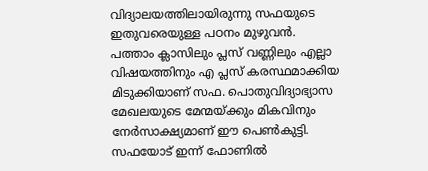വിദ്യാലയത്തിലായിരുന്നു സഫയുടെ ഇതുവരെയുള്ള പഠനം മുഴുവന്‍. പത്താം ക്ലാസിലും പ്ലസ് വണ്ണിലും എല്ലാ വിഷയത്തിനും എ പ്ലസ് കരസ്ഥമാക്കിയ മിടുക്കിയാണ് സഫ. പൊതുവിദ്യാഭ്യാസ മേഖലയുടെ മേന്മയ്ക്കും മികവിനും നേര്‍സാക്ഷ്യമാണ് ഈ പെണ്‍കുട്ടി. സഫയോട് ഇന്ന് ഫോണില്‍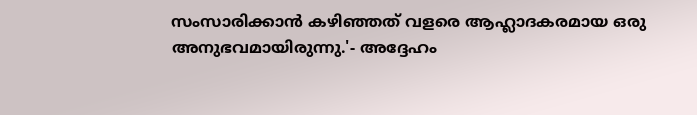സംസാരിക്കാന്‍ കഴിഞ്ഞത് വളരെ ആഹ്ലാദകരമായ ഒരു അനുഭവമായിരുന്നു.'- അദ്ദേഹം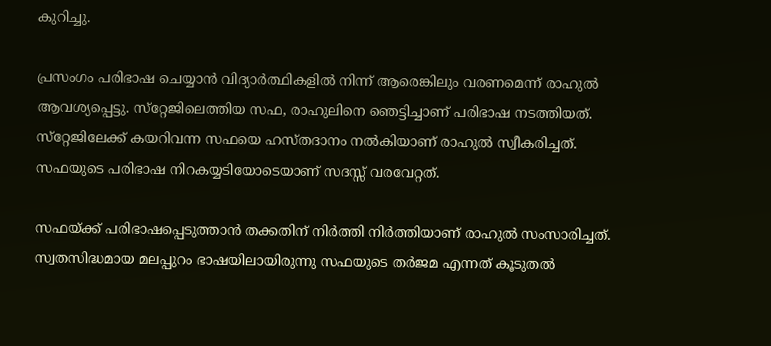കുറിച്ചു.

പ്രസംഗം പരിഭാഷ ചെയ്യാന്‍ വിദ്യാര്‍ത്ഥികളില്‍ നിന്ന് ആരെങ്കിലും വരണമെന്ന് രാഹുല്‍ ആവശ്യപ്പെട്ടു. സ്‌റ്റേജിലെത്തിയ സഫ, രാഹുലിനെ ഞെട്ടിച്ചാണ് പരിഭാഷ നടത്തിയത്. സ്‌റ്റേജിലേക്ക് കയറിവന്ന സഫയെ ഹസ്തദാനം നല്‍കിയാണ് രാഹുല്‍ സ്വീകരിച്ചത്. സഫയുടെ പരിഭാഷ നിറകയ്യടിയോടെയാണ് സദസ്സ് വരവേറ്റത്.

സഫയ്ക്ക് പരിഭാഷപ്പെടുത്താന്‍ തക്കതിന് നിര്‍ത്തി നിര്‍ത്തിയാണ് രാഹുല്‍ സംസാരിച്ചത്. സ്വതസിദ്ധമായ മലപ്പുറം ഭാഷയിലായിരുന്നു സഫയുടെ തര്‍ജമ എന്നത് കൂടുതല്‍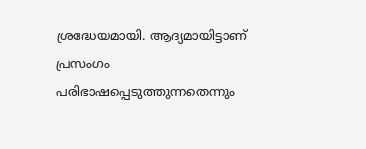ശ്രദ്ധേയമായി. ആദ്യമായിട്ടാണ് പ്രസംഗം പരിഭാഷപ്പെടുത്തുന്നതെന്നും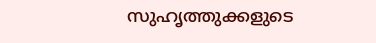സുഹൃത്തുക്കളുടെ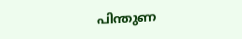പിന്തുണ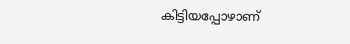കിട്ടിയപ്പോഴാണ്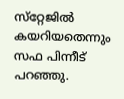സ്‌റ്റേജില്‍ കയറിയതെന്നും സഫ പിന്നീട് പറഞ്ഞു.